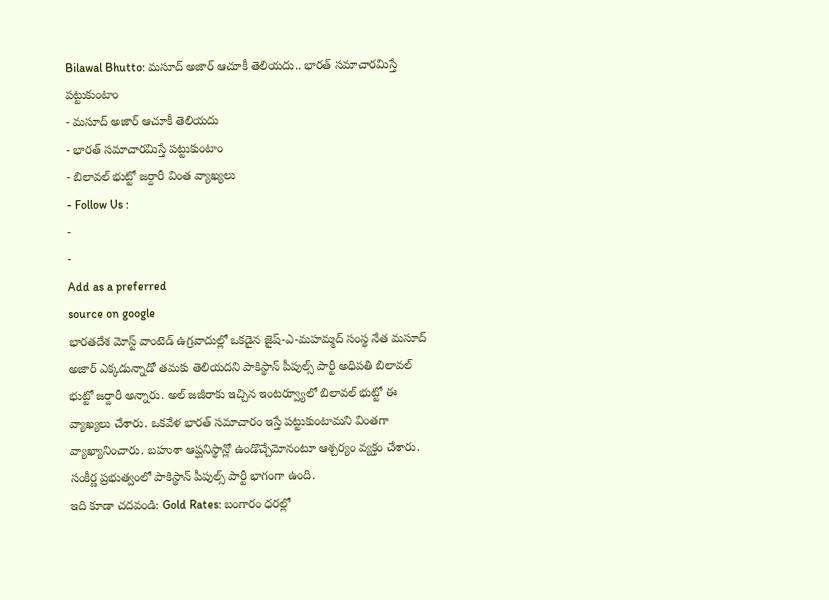Bilawal Bhutto: మసూద్ అజార్ ఆచూకీ తెలియదు.. భారత్ సమాచారమిస్తే పట్టుకుంటాం
- మసూద్ అజార్ ఆచూకీ తెలియదు
- భారత్ సమాచారమిస్తే పట్టుకుంటాం
- బిలావల్ భుట్టో జర్దారీ వింత వ్యాఖ్యలు
- Follow Us :
-
-
Add as a preferred
source on google
భారతదేశ మోస్ట్ వాంటెడ్ ఉగ్రవాదుల్లో ఒకడైన జైష్-ఎ-మహమ్మద్ సంస్థ నేత మసూద్ అజార్ ఎక్కడున్నాడో తమకు తెలియదని పాకిస్థాన్ పీపుల్స్ పార్టీ అధిపతి బిలావల్ భుట్టో జర్దారీ అన్నారు. అల్ జజీరాకు ఇచ్చిన ఇంటర్వ్యూలో బిలావల్ భుట్టో ఈ వ్యాఖ్యలు చేశారు. ఒకవేళ భారత్ సమాచారం ఇస్తే పట్టుకుంటామని వింతగా వ్యాఖ్యానించారు. బహుశా ఆప్ఘనిస్థాన్లో ఉండొచ్చేమోనంటూ ఆశ్చర్యం వ్యక్తం చేశారు. సంకీర్ణ ప్రభుత్వంలో పాకిస్థాన్ పీపుల్స్ పార్టీ భాగంగా ఉంది.
ఇది కూడా చదవండి: Gold Rates: బంగారం ధరల్లో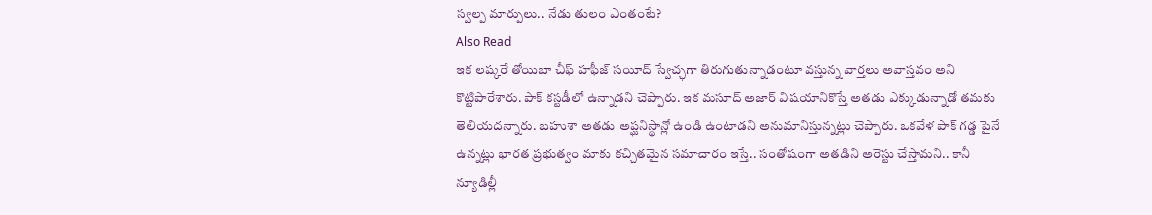స్వల్ప మార్పులు.. నేడు తులం ఎంతంటే?
Also Read
ఇక లష్కరే తోయిబా చీఫ్ హఫీజ్ సయీద్ స్వేచ్ఛగా తిరుగుతున్నాడంటూ వస్తున్న వార్తలు అవాస్తవం అని కొట్టిపారేశారు. పాక్ కస్టడీలో ఉన్నాడని చెప్పారు. ఇక మసూద్ అజార్ విషయానికొస్తే అతడు ఎక్కుడున్నాడో తమకు తెలియదన్నారు. బహుశా అతడు అప్ఘనిస్థాన్లో ఉండి ఉంటాడని అనుమానిస్తున్నట్లు చెప్పారు. ఒకవేళ పాక్ గడ్డ పైనే ఉన్నట్లు భారత ప్రభుత్వం మాకు కచ్చితమైన సమాచారం ఇస్తే.. సంతోషంగా అతడిని అరెస్టు చేస్తామని.. కానీ న్యూడిల్లీ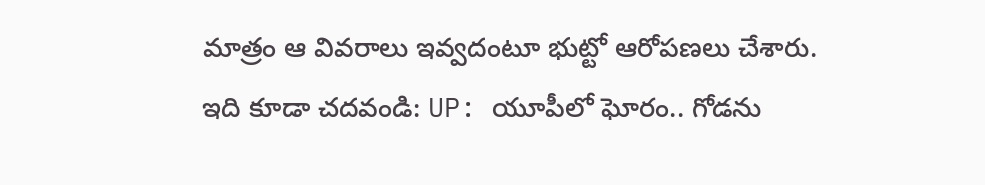మాత్రం ఆ వివరాలు ఇవ్వదంటూ భుట్టో ఆరోపణలు చేశారు.
ఇది కూడా చదవండి: UP: యూపీలో ఘోరం.. గోడను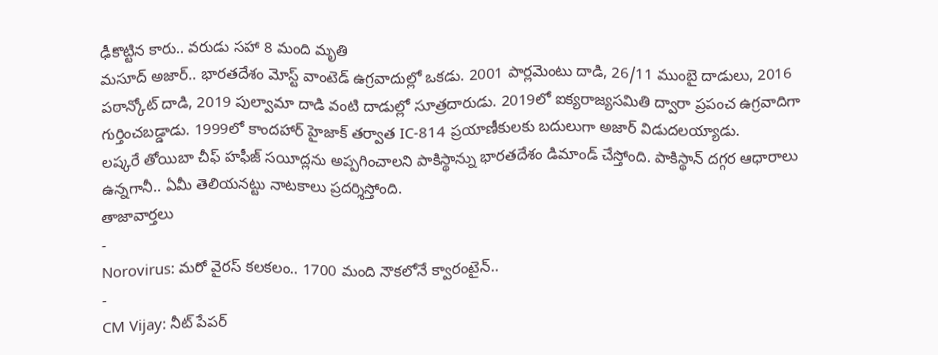ఢీకొట్టిన కారు.. వరుడు సహా 8 మంది మృతి
మసూద్ అజార్.. భారతదేశం మోస్ట్ వాంటెడ్ ఉగ్రవాదుల్లో ఒకడు. 2001 పార్లమెంటు దాడి, 26/11 ముంబై దాడులు, 2016 పఠాన్కోట్ దాడి, 2019 పుల్వామా దాడి వంటి దాడుల్లో సూత్రదారుడు. 2019లో ఐక్యరాజ్యసమితి ద్వారా ప్రపంచ ఉగ్రవాదిగా గుర్తించబడ్డాడు. 1999లో కాందహార్ హైజాక్ తర్వాత IC-814 ప్రయాణీకులకు బదులుగా అజార్ విడుదలయ్యాడు.
లష్కరే తోయిబా చీఫ్ హఫీజ్ సయీద్లను అప్పగించాలని పాకిస్థాన్ను భారతదేశం డిమాండ్ చేస్తోంది. పాకిస్థాన్ దగ్గర ఆధారాలు ఉన్నగానీ.. ఏమీ తెలియనట్టు నాటకాలు ప్రదర్శిస్తోంది.
తాజావార్తలు
-
Norovirus: మరో వైరస్ కలకలం.. 1700 మంది నౌకలోనే క్వారంటైన్..
-
CM Vijay: నీట్ పేపర్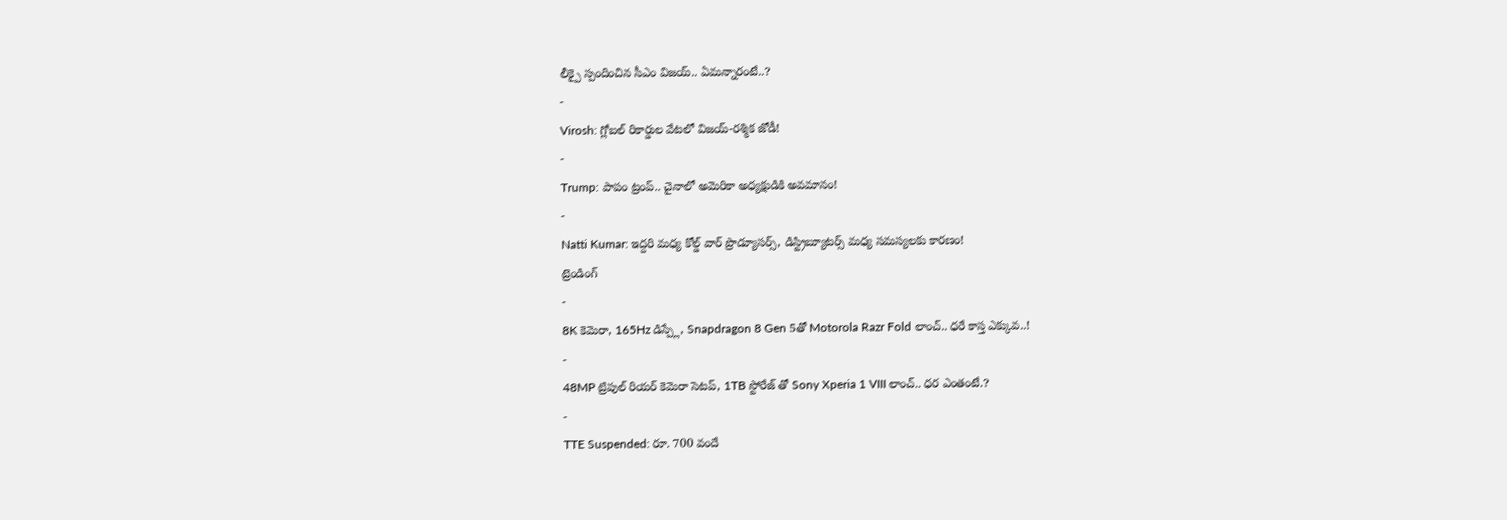లీక్పై స్పందించిన సీఎం విజయ్.. ఏమన్నారంటే..?
-
Virosh: గ్లోబల్ రికార్డుల వేటలో విజయ్-రశ్మిక జోడీ!
-
Trump: పాపం ట్రంప్.. చైనాలో అమెరికా అధ్యక్షుడికి అవమానం!
-
Natti Kumar: ఇద్దరి మధ్య కోల్డ్ వార్ ప్రొడ్యూసర్స్, డిస్ట్రిబ్యూటర్స్ మధ్య సమస్యలకు కారణం!
ట్రెండింగ్
-
8K కెమెరా, 165Hz డిస్ప్లే, Snapdragon 8 Gen 5తో Motorola Razr Fold లాంచ్.. ధరే కాస్త ఎక్కువ..!
-
48MP ట్రిపుల్ రియర్ కెమెరా సెటప్, 1TB స్టోరేజ్ తో Sony Xperia 1 VIII లాంచ్.. ధర ఎంతంటే.?
-
TTE Suspended: రూ. 700 వందే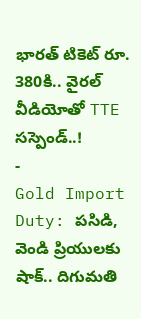భారత్ టికెట్ రూ. 380కి.. వైరల్ వీడియోతో TTE సస్పెండ్..!
-
Gold Import Duty: పసిడి, వెండి ప్రియులకు షాక్.. దిగుమతి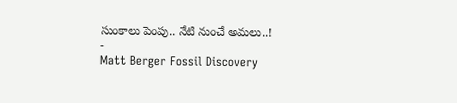సుంకాలు పెంపు.. నేటి నుంచే అమలు..!
-
Matt Berger Fossil Discovery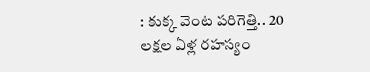: కుక్క వెంట పరిగెత్తి.. 20 లక్షల ఏళ్ల రహస్యం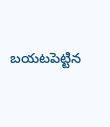బయటపెట్టిన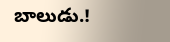బాలుడు.!